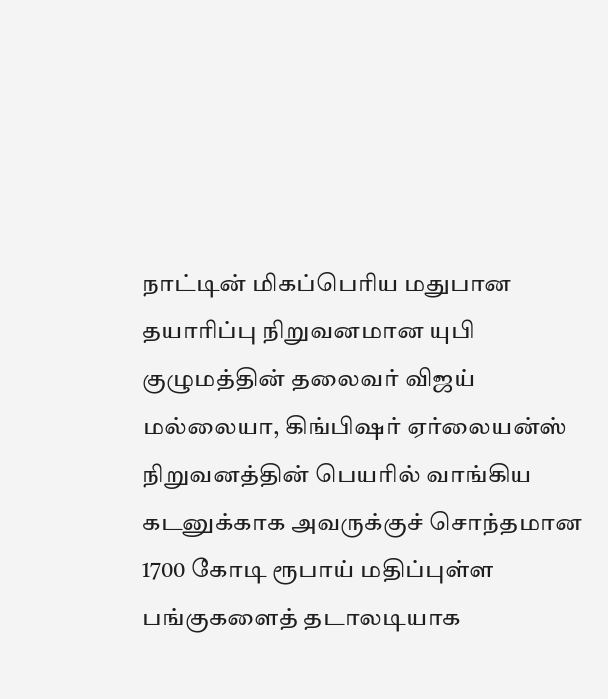நாட்டின் மிகப்பெரிய மதுபான தயாரிப்பு நிறுவனமான யுபி குழுமத்தின் தலைவர் விஜய் மல்லையா, கிங்பிஷர் ஏர்லையன்ஸ் நிறுவனத்தின் பெயரில் வாங்கிய கடனுக்காக அவருக்குச் சொந்தமான 1700 கோடி ரூபாய் மதிப்புள்ள பங்குகளைத் தடாலடியாக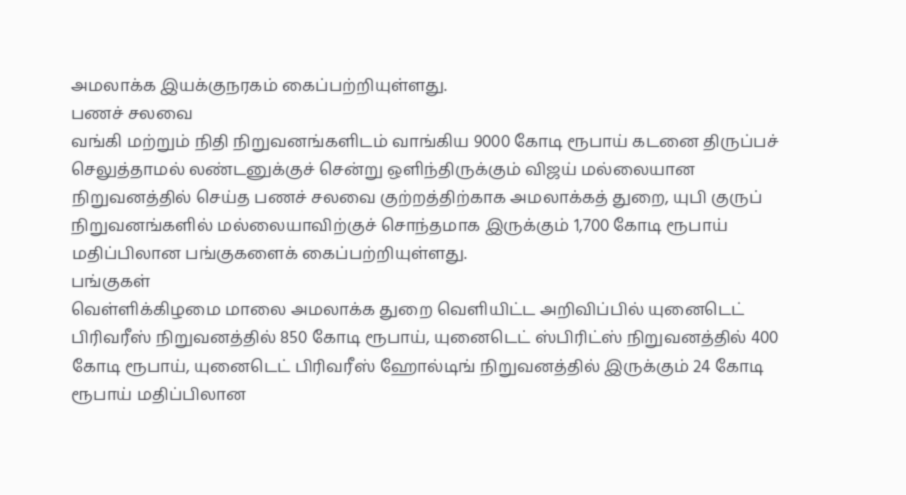அமலாக்க இயக்குநரகம் கைப்பற்றியுள்ளது.
பணச் சலவை
வங்கி மற்றும் நிதி நிறுவனங்களிடம் வாங்கிய 9000 கோடி ரூபாய் கடனை திருப்பச் செலுத்தாமல் லண்டனுக்குச் சென்று ஒளிந்திருக்கும் விஜய் மல்லையான நிறுவனத்தில் செய்த பணச் சலவை குற்றத்திற்காக அமலாக்கத் துறை, யுபி குருப் நிறுவனங்களில் மல்லையாவிற்குச் சொந்தமாக இருக்கும் 1,700 கோடி ரூபாய் மதிப்பிலான பங்குகளைக் கைப்பற்றியுள்ளது.
பங்குகள்
வெள்ளிக்கிழமை மாலை அமலாக்க துறை வெளியிட்ட அறிவிப்பில் யுனைடெட் பிரிவரீஸ் நிறுவனத்தில் 850 கோடி ரூபாய், யுனைடெட் ஸ்பிரிட்ஸ் நிறுவனத்தில் 400 கோடி ரூபாய், யுனைடெட் பிரிவரீஸ் ஹோல்டிங் நிறுவனத்தில் இருக்கும் 24 கோடி ரூபாய் மதிப்பிலான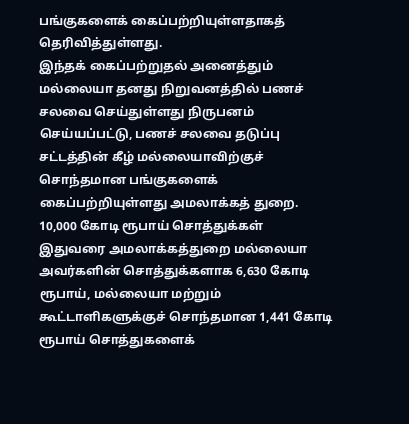பங்குகளைக் கைப்பற்றியுள்ளதாகத் தெரிவித்துள்ளது.
இந்தக் கைப்பற்றுதல் அனைத்தும் மல்லையா தனது நிறுவனத்தில் பணச் சலவை செய்துள்ளது நிருபனம் செய்யப்பட்டு, பணச் சலவை தடுப்பு சட்டத்தின் கீழ் மல்லையாவிற்குச் சொந்தமான பங்குகளைக் கைப்பற்றியுள்ளது அமலாக்கத் துறை.
10,000 கோடி ரூபாய் சொத்துக்கள்
இதுவரை அமலாக்கத்துறை மல்லையா அவர்களின் சொத்துக்களாக 6,630 கோடி ரூபாய், மல்லையா மற்றும் கூட்டாளிகளுக்குச் சொந்தமான 1,441 கோடி ரூபாய் சொத்துகளைக்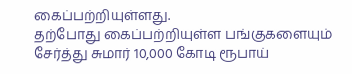கைப்பற்றியுள்ளது.
தற்போது கைப்பற்றியுள்ள பங்குகளையும் சேர்த்து சுமார் 10,000 கோடி ரூபாய்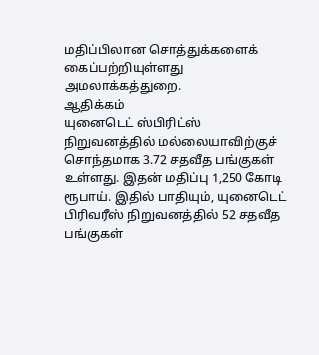மதிப்பிலான சொத்துக்களைக் கைப்பற்றியுள்ளது அமலாக்கத்துறை.
ஆதிக்கம்
யுனைடெட் ஸ்பிரிட்ஸ் நிறுவனத்தில் மல்லையாவிற்குச் சொந்தமாக 3.72 சதவீத பங்குகள் உள்ளது. இதன் மதிப்பு 1,250 கோடி ரூபாய். இதில் பாதியும், யுனைடெட் பிரிவரீஸ் நிறுவனத்தில் 52 சதவீத பங்குகள்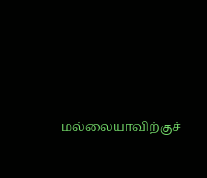மல்லையாவிற்குச்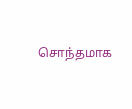சொந்தமாக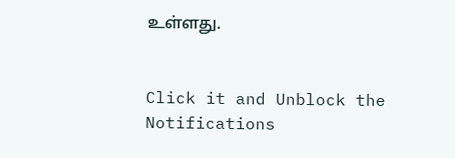உள்ளது.


Click it and Unblock the Notifications